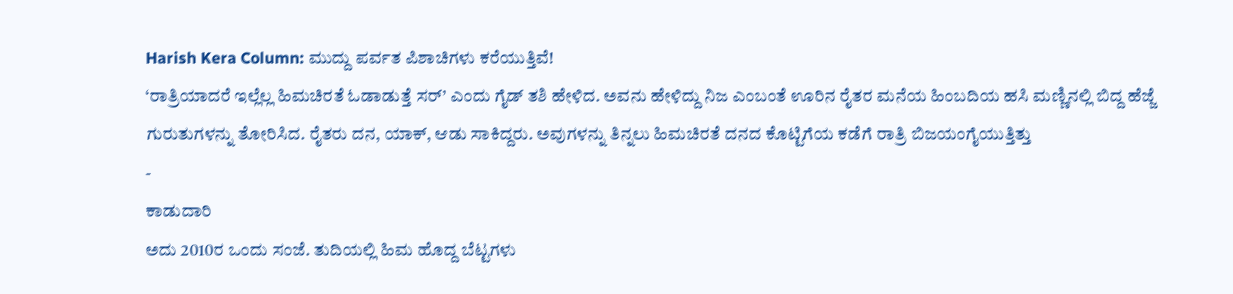Harish Kera Column: ಮುದ್ದು ಪರ್ವತ ಪಿಶಾಚಿಗಳು ಕರೆಯುತ್ತಿವೆ!
‘ರಾತ್ರಿಯಾದರೆ ಇಲ್ಲೆಲ್ಲ ಹಿಮಚಿರತೆ ಓಡಾಡುತ್ತೆ ಸರ್’ ಎಂದು ಗೈಡ್ ತಶಿ ಹೇಳಿದ. ಅವನು ಹೇಳಿದ್ದು ನಿಜ ಎಂಬಂತೆ ಊರಿನ ರೈತರ ಮನೆಯ ಹಿಂಬದಿಯ ಹಸಿ ಮಣ್ಣಿನಲ್ಲಿ ಬಿದ್ದ ಹೆಜ್ಜೆ ಗುರುತುಗಳನ್ನು ತೋರಿಸಿದ. ರೈತರು ದನ, ಯಾಕ್, ಆಡು ಸಾಕಿದ್ದರು. ಅವುಗಳನ್ನು ತಿನ್ನಲು ಹಿಮಚಿರತೆ ದನದ ಕೊಟ್ಟಿಗೆಯ ಕಡೆಗೆ ರಾತ್ರಿ ಬಿಜಯಂಗೈಯುತ್ತಿತ್ತು
-
ಕಾಡುದಾರಿ
ಅದು 2010ರ ಒಂದು ಸಂಜೆ. ತುದಿಯಲ್ಲಿ ಹಿಮ ಹೊದ್ದ ಬೆಟ್ಟಗಳು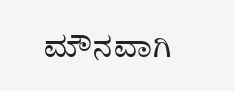ಮೌನವಾಗಿ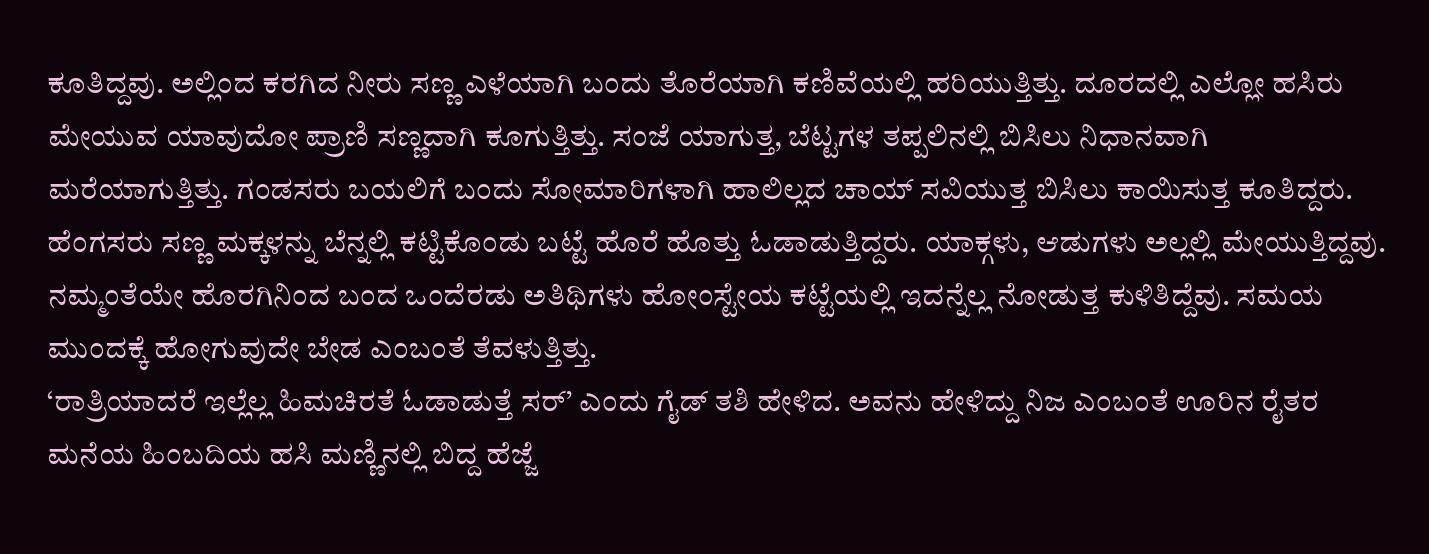ಕೂತಿದ್ದವು. ಅಲ್ಲಿಂದ ಕರಗಿದ ನೀರು ಸಣ್ಣ ಎಳೆಯಾಗಿ ಬಂದು ತೊರೆಯಾಗಿ ಕಣಿವೆಯಲ್ಲಿ ಹರಿಯುತ್ತಿತ್ತು. ದೂರದಲ್ಲಿ ಎಲ್ಲೋ ಹಸಿರು ಮೇಯುವ ಯಾವುದೋ ಪ್ರಾಣಿ ಸಣ್ಣದಾಗಿ ಕೂಗುತ್ತಿತ್ತು. ಸಂಜೆ ಯಾಗುತ್ತ, ಬೆಟ್ಟಗಳ ತಪ್ಪಲಿನಲ್ಲಿ ಬಿಸಿಲು ನಿಧಾನವಾಗಿ ಮರೆಯಾಗುತ್ತಿತ್ತು. ಗಂಡಸರು ಬಯಲಿಗೆ ಬಂದು ಸೋಮಾರಿಗಳಾಗಿ ಹಾಲಿಲ್ಲದ ಚಾಯ್ ಸವಿಯುತ್ತ ಬಿಸಿಲು ಕಾಯಿಸುತ್ತ ಕೂತಿದ್ದರು. ಹೆಂಗಸರು ಸಣ್ಣ ಮಕ್ಕಳನ್ನು ಬೆನ್ನಲ್ಲಿ ಕಟ್ಟಿಕೊಂಡು ಬಟ್ಟೆ ಹೊರೆ ಹೊತ್ತು ಓಡಾಡುತ್ತಿದ್ದರು. ಯಾಕ್ಗಳು, ಆಡುಗಳು ಅಲ್ಲಲ್ಲಿ ಮೇಯುತ್ತಿದ್ದವು. ನಮ್ಮಂತೆಯೇ ಹೊರಗಿನಿಂದ ಬಂದ ಒಂದೆರಡು ಅತಿಥಿಗಳು ಹೋಂಸ್ಟೇಯ ಕಟ್ಟೆಯಲ್ಲಿ ಇದನ್ನೆಲ್ಲ ನೋಡುತ್ತ ಕುಳಿತಿದ್ದೆವು. ಸಮಯ ಮುಂದಕ್ಕೆ ಹೋಗುವುದೇ ಬೇಡ ಎಂಬಂತೆ ತೆವಳುತ್ತಿತ್ತು.
‘ರಾತ್ರಿಯಾದರೆ ಇಲ್ಲೆಲ್ಲ ಹಿಮಚಿರತೆ ಓಡಾಡುತ್ತೆ ಸರ್’ ಎಂದು ಗೈಡ್ ತಶಿ ಹೇಳಿದ. ಅವನು ಹೇಳಿದ್ದು ನಿಜ ಎಂಬಂತೆ ಊರಿನ ರೈತರ ಮನೆಯ ಹಿಂಬದಿಯ ಹಸಿ ಮಣ್ಣಿನಲ್ಲಿ ಬಿದ್ದ ಹೆಜ್ಜೆ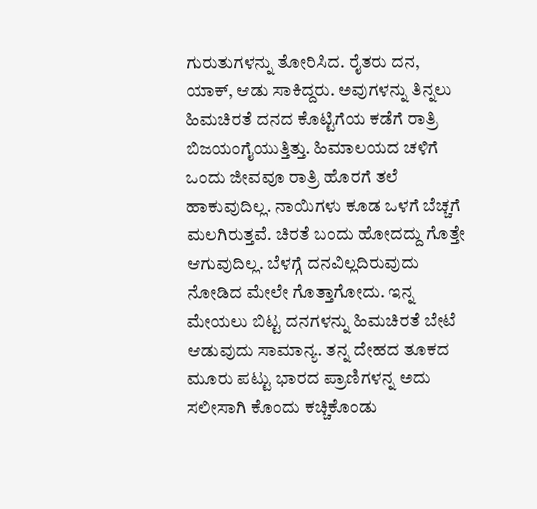ಗುರುತುಗಳನ್ನು ತೋರಿಸಿದ. ರೈತರು ದನ, ಯಾಕ್, ಆಡು ಸಾಕಿದ್ದರು. ಅವುಗಳನ್ನು ತಿನ್ನಲು ಹಿಮಚಿರತೆ ದನದ ಕೊಟ್ಟಿಗೆಯ ಕಡೆಗೆ ರಾತ್ರಿ ಬಿಜಯಂಗೈಯುತ್ತಿತ್ತು. ಹಿಮಾಲಯದ ಚಳಿಗೆ ಒಂದು ಜೀವವೂ ರಾತ್ರಿ ಹೊರಗೆ ತಲೆ ಹಾಕುವುದಿಲ್ಲ. ನಾಯಿಗಳು ಕೂಡ ಒಳಗೆ ಬೆಚ್ಚಗೆ ಮಲಗಿರುತ್ತವೆ. ಚಿರತೆ ಬಂದು ಹೋದದ್ದು ಗೊತ್ತೇ ಆಗುವುದಿಲ್ಲ. ಬೆಳಗ್ಗೆ ದನವಿಲ್ಲದಿರುವುದು ನೋಡಿದ ಮೇಲೇ ಗೊತ್ತಾಗೋದು. ಇನ್ನ ಮೇಯಲು ಬಿಟ್ಟ ದನಗಳನ್ನು ಹಿಮಚಿರತೆ ಬೇಟೆ ಆಡುವುದು ಸಾಮಾನ್ಯ. ತನ್ನ ದೇಹದ ತೂಕದ ಮೂರು ಪಟ್ಟು ಭಾರದ ಪ್ರಾಣಿಗಳನ್ನ ಅದು ಸಲೀಸಾಗಿ ಕೊಂದು ಕಚ್ಚಿಕೊಂಡು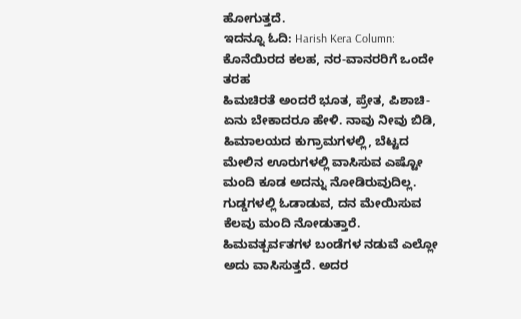ಹೋಗುತ್ತದೆ.
ಇದನ್ನೂ ಓದಿ: Harish Kera Column: ಕೊನೆಯಿರದ ಕಲಹ, ನರ-ವಾನರರಿಗೆ ಒಂದೇ ತರಹ
ಹಿಮಚಿರತೆ ಅಂದರೆ ಭೂತ, ಪ್ರೇತ, ಪಿಶಾಚಿ- ಏನು ಬೇಕಾದರೂ ಹೇಳಿ. ನಾವು ನೀವು ಬಿಡಿ, ಹಿಮಾಲಯದ ಕುಗ್ರಾಮಗಳಲ್ಲಿ, ಬೆಟ್ಟದ ಮೇಲಿನ ಊರುಗಳಲ್ಲಿ ವಾಸಿಸುವ ಎಷ್ಟೋ ಮಂದಿ ಕೂಡ ಅದನ್ನು ನೋಡಿರುವುದಿಲ್ಲ. ಗುಡ್ಡಗಳಲ್ಲಿ ಓಡಾಡುವ, ದನ ಮೇಯಿಸುವ ಕೆಲವು ಮಂದಿ ನೋಡುತ್ತಾರೆ. ಹಿಮವತ್ಪರ್ವತಗಳ ಬಂಡೆಗಳ ನಡುವೆ ಎಲ್ಲೋ ಅದು ವಾಸಿಸುತ್ತದೆ. ಅದರ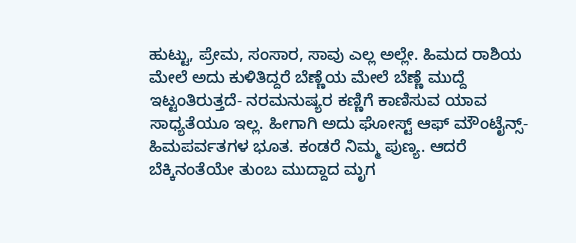ಹುಟ್ಟು, ಪ್ರೇಮ, ಸಂಸಾರ, ಸಾವು ಎಲ್ಲ ಅಲ್ಲೇ. ಹಿಮದ ರಾಶಿಯ ಮೇಲೆ ಅದು ಕುಳಿತಿದ್ದರೆ ಬೆಣ್ಣೆಯ ಮೇಲೆ ಬೆಣ್ಣೆ ಮುದ್ದೆ ಇಟ್ಟಂತಿರುತ್ತದೆ- ನರಮನುಷ್ಯರ ಕಣ್ಣಿಗೆ ಕಾಣಿಸುವ ಯಾವ ಸಾಧ್ಯತೆಯೂ ಇಲ್ಲ. ಹೀಗಾಗಿ ಅದು ಘೋಸ್ಟ್ ಆಫ್ ಮೌಂಟೈನ್ಸ್- ಹಿಮಪರ್ವತಗಳ ಭೂತ. ಕಂಡರೆ ನಿಮ್ಮ ಪುಣ್ಯ. ಆದರೆ ಬೆಕ್ಕಿನಂತೆಯೇ ತುಂಬ ಮುದ್ದಾದ ಮೃಗ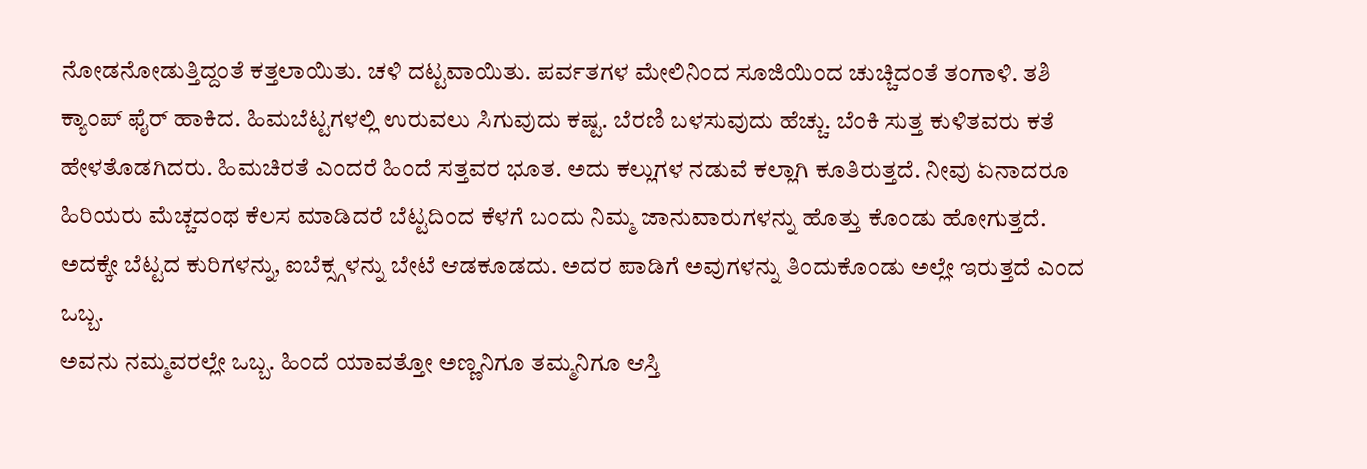ನೋಡನೋಡುತ್ತಿದ್ದಂತೆ ಕತ್ತಲಾಯಿತು. ಚಳಿ ದಟ್ಟವಾಯಿತು. ಪರ್ವತಗಳ ಮೇಲಿನಿಂದ ಸೂಜಿಯಿಂದ ಚುಚ್ಚಿದಂತೆ ತಂಗಾಳಿ. ತಶಿ ಕ್ಯಾಂಪ್ ಫೈರ್ ಹಾಕಿದ. ಹಿಮಬೆಟ್ಟಗಳಲ್ಲಿ ಉರುವಲು ಸಿಗುವುದು ಕಷ್ಟ. ಬೆರಣಿ ಬಳಸುವುದು ಹೆಚ್ಚು. ಬೆಂಕಿ ಸುತ್ತ ಕುಳಿತವರು ಕತೆ ಹೇಳತೊಡಗಿದರು. ಹಿಮಚಿರತೆ ಎಂದರೆ ಹಿಂದೆ ಸತ್ತವರ ಭೂತ. ಅದು ಕಲ್ಲುಗಳ ನಡುವೆ ಕಲ್ಲಾಗಿ ಕೂತಿರುತ್ತದೆ. ನೀವು ಏನಾದರೂ ಹಿರಿಯರು ಮೆಚ್ಚದಂಥ ಕೆಲಸ ಮಾಡಿದರೆ ಬೆಟ್ಟದಿಂದ ಕೆಳಗೆ ಬಂದು ನಿಮ್ಮ ಜಾನುವಾರುಗಳನ್ನು ಹೊತ್ತು ಕೊಂಡು ಹೋಗುತ್ತದೆ. ಅದಕ್ಕೇ ಬೆಟ್ಟದ ಕುರಿಗಳನ್ನು, ಐಬೆಕ್ಸ್ಗಳನ್ನು ಬೇಟೆ ಆಡಕೂಡದು. ಅದರ ಪಾಡಿಗೆ ಅವುಗಳನ್ನು ತಿಂದುಕೊಂಡು ಅಲ್ಲೇ ಇರುತ್ತದೆ ಎಂದ ಒಬ್ಬ.
ಅವನು ನಮ್ಮವರಲ್ಲೇ ಒಬ್ಬ. ಹಿಂದೆ ಯಾವತ್ತೋ ಅಣ್ಣನಿಗೂ ತಮ್ಮನಿಗೂ ಆಸ್ತಿ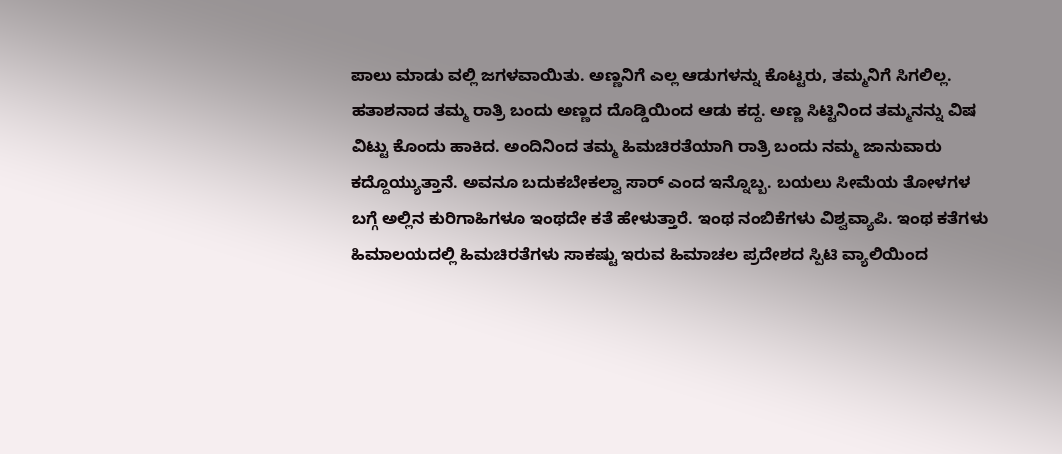ಪಾಲು ಮಾಡು ವಲ್ಲಿ ಜಗಳವಾಯಿತು. ಅಣ್ಣನಿಗೆ ಎಲ್ಲ ಆಡುಗಳನ್ನು ಕೊಟ್ಟರು, ತಮ್ಮನಿಗೆ ಸಿಗಲಿಲ್ಲ. ಹತಾಶನಾದ ತಮ್ಮ ರಾತ್ರಿ ಬಂದು ಅಣ್ಣದ ದೊಡ್ಡಿಯಿಂದ ಆಡು ಕದ್ದ. ಅಣ್ಣ ಸಿಟ್ಟಿನಿಂದ ತಮ್ಮನನ್ನು ವಿಷ ವಿಟ್ಟು ಕೊಂದು ಹಾಕಿದ. ಅಂದಿನಿಂದ ತಮ್ಮ ಹಿಮಚಿರತೆಯಾಗಿ ರಾತ್ರಿ ಬಂದು ನಮ್ಮ ಜಾನುವಾರು ಕದ್ದೊಯ್ಯುತ್ತಾನೆ. ಅವನೂ ಬದುಕಬೇಕಲ್ವಾ ಸಾರ್ ಎಂದ ಇನ್ನೊಬ್ಬ. ಬಯಲು ಸೀಮೆಯ ತೋಳಗಳ ಬಗ್ಗೆ ಅಲ್ಲಿನ ಕುರಿಗಾಹಿಗಳೂ ಇಂಥದೇ ಕತೆ ಹೇಳುತ್ತಾರೆ. ಇಂಥ ನಂಬಿಕೆಗಳು ವಿಶ್ವವ್ಯಾಪಿ. ಇಂಥ ಕತೆಗಳು ಹಿಮಾಲಯದಲ್ಲಿ ಹಿಮಚಿರತೆಗಳು ಸಾಕಷ್ಟು ಇರುವ ಹಿಮಾಚಲ ಪ್ರದೇಶದ ಸ್ಪಿಟಿ ವ್ಯಾಲಿಯಿಂದ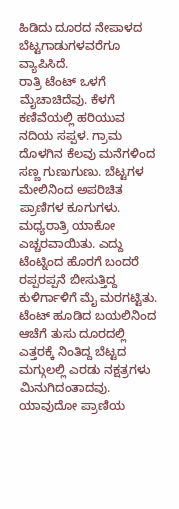ಹಿಡಿದು ದೂರದ ನೇಪಾಳದ ಬೆಟ್ಟಗಾಡುಗಳವರೆಗೂ ವ್ಯಾಪಿಸಿದೆ.
ರಾತ್ರಿ ಟೆಂಟ್ ಒಳಗೆ ಮೈಚಾಚಿದೆವು. ಕೆಳಗೆ ಕಣಿವೆಯಲ್ಲಿ ಹರಿಯುವ ನದಿಯ ಸಪ್ಪಳ. ಗ್ರಾಮ ದೊಳಗಿನ ಕೆಲವು ಮನೆಗಳಿಂದ ಸಣ್ಣ ಗುಣುಗುಣು. ಬೆಟ್ಟಗಳ ಮೇಲಿನಿಂದ ಅಪರಿಚಿತ ಪ್ರಾಣಿಗಳ ಕೂಗುಗಳು. ಮಧ್ಯರಾತ್ರಿ ಯಾಕೋ ಎಚ್ಚರವಾಯಿತು. ಎದ್ದು ಟೆಂಟ್ನಿಂದ ಹೊರಗೆ ಬಂದರೆ ರಪ್ಪರಪ್ಪನೆ ಬೀಸುತ್ತಿದ್ದ ಕುಳಿರ್ಗಾಳಿಗೆ ಮೈ ಮರಗಟ್ಟಿತು. ಟೆಂಟ್ ಹೂಡಿದ ಬಯಲಿನಿಂದ ಆಚೆಗೆ ತುಸು ದೂರದಲ್ಲಿ ಎತ್ತರಕ್ಕೆ ನಿಂತಿದ್ದ ಬೆಟ್ಟದ ಮಗ್ಗುಲಲ್ಲಿ ಎರಡು ನಕ್ಷತ್ರಗಳು ಮಿನುಗಿದಂತಾದವು. ಯಾವುದೋ ಪ್ರಾಣಿಯ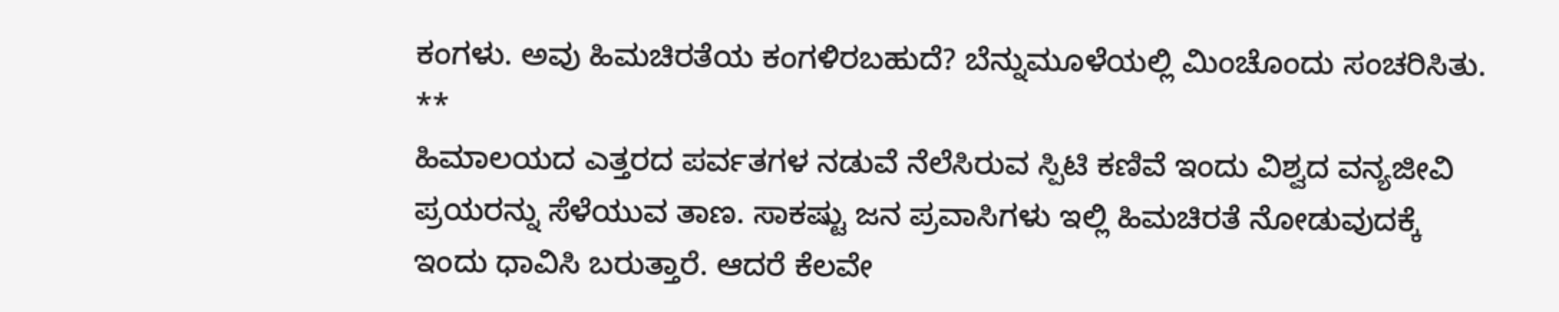ಕಂಗಳು. ಅವು ಹಿಮಚಿರತೆಯ ಕಂಗಳಿರಬಹುದೆ? ಬೆನ್ನುಮೂಳೆಯಲ್ಲಿ ಮಿಂಚೊಂದು ಸಂಚರಿಸಿತು.
**
ಹಿಮಾಲಯದ ಎತ್ತರದ ಪರ್ವತಗಳ ನಡುವೆ ನೆಲೆಸಿರುವ ಸ್ಪಿಟಿ ಕಣಿವೆ ಇಂದು ವಿಶ್ವದ ವನ್ಯಜೀವಿ ಪ್ರಯರನ್ನು ಸೆಳೆಯುವ ತಾಣ. ಸಾಕಷ್ಟು ಜನ ಪ್ರವಾಸಿಗಳು ಇಲ್ಲಿ ಹಿಮಚಿರತೆ ನೋಡುವುದಕ್ಕೆ ಇಂದು ಧಾವಿಸಿ ಬರುತ್ತಾರೆ. ಆದರೆ ಕೆಲವೇ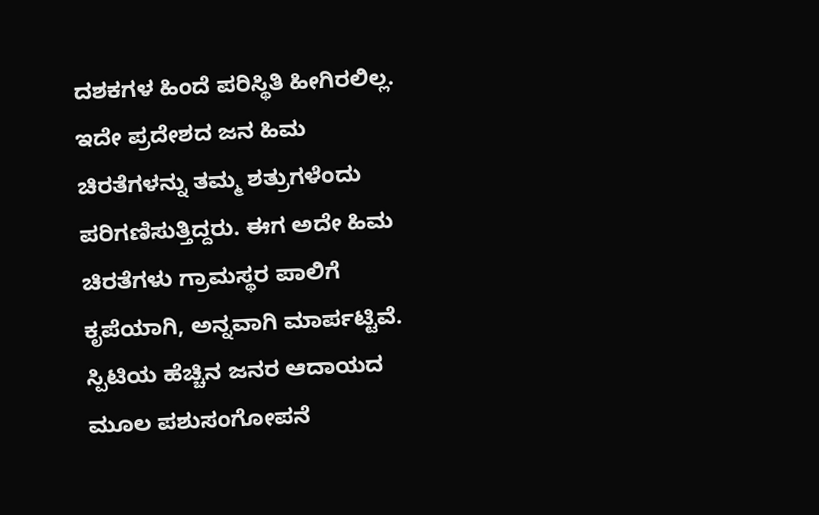ದಶಕಗಳ ಹಿಂದೆ ಪರಿಸ್ಥಿತಿ ಹೀಗಿರಲಿಲ್ಲ. ಇದೇ ಪ್ರದೇಶದ ಜನ ಹಿಮ ಚಿರತೆಗಳನ್ನು ತಮ್ಮ ಶತ್ರುಗಳೆಂದು ಪರಿಗಣಿಸುತ್ತಿದ್ದರು. ಈಗ ಅದೇ ಹಿಮ ಚಿರತೆಗಳು ಗ್ರಾಮಸ್ಥರ ಪಾಲಿಗೆ ಕೃಪೆಯಾಗಿ, ಅನ್ನವಾಗಿ ಮಾರ್ಪಟ್ಟಿವೆ.
ಸ್ಪಿಟಿಯ ಹೆಚ್ಚಿನ ಜನರ ಆದಾಯದ ಮೂಲ ಪಶುಸಂಗೋಪನೆ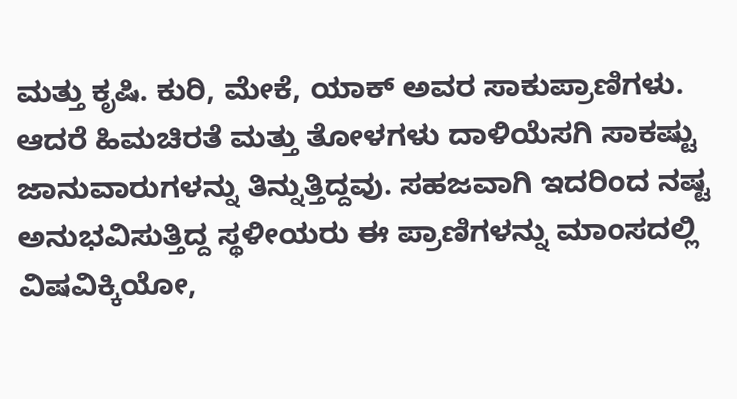ಮತ್ತು ಕೃಷಿ. ಕುರಿ, ಮೇಕೆ, ಯಾಕ್ ಅವರ ಸಾಕುಪ್ರಾಣಿಗಳು. ಆದರೆ ಹಿಮಚಿರತೆ ಮತ್ತು ತೋಳಗಳು ದಾಳಿಯೆಸಗಿ ಸಾಕಷ್ಟು ಜಾನುವಾರುಗಳನ್ನು ತಿನ್ನುತ್ತಿದ್ದವು. ಸಹಜವಾಗಿ ಇದರಿಂದ ನಷ್ಟ ಅನುಭವಿಸುತ್ತಿದ್ದ ಸ್ಥಳೀಯರು ಈ ಪ್ರಾಣಿಗಳನ್ನು ಮಾಂಸದಲ್ಲಿ ವಿಷವಿಕ್ಕಿಯೋ,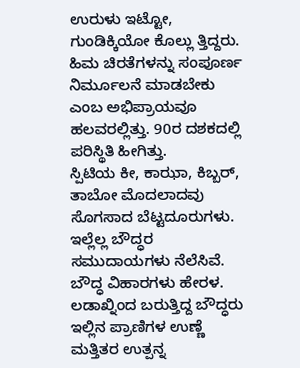ಉರುಳು ಇಟ್ಟೋ, ಗುಂಡಿಕ್ಕಿಯೋ ಕೊಲ್ಲು ತ್ತಿದ್ದರು. ಹಿಮ ಚಿರತೆಗಳನ್ನು ಸಂಪೂರ್ಣ ನಿರ್ಮೂಲನೆ ಮಾಡಬೇಕು ಎಂಬ ಅಭಿಪ್ರಾಯವೂ ಹಲವರಲ್ಲಿತ್ತು. 90ರ ದಶಕದಲ್ಲಿ ಪರಿಸ್ಥಿತಿ ಹೀಗಿತ್ತು.
ಸ್ಪಿಟಿಯ ಕೀ, ಕಾಝಾ, ಕಿಬ್ಬರ್, ತಾಬೋ ಮೊದಲಾದವು ಸೊಗಸಾದ ಬೆಟ್ಟದೂರುಗಳು. ಇಲ್ಲೆಲ್ಲ ಬೌದ್ಧರ ಸಮುದಾಯಗಳು ನೆಲೆಸಿವೆ. ಬೌದ್ಧ ವಿಹಾರಗಳು ಹೇರಳ. ಲಡಾಖ್ನಿಂದ ಬರುತ್ತಿದ್ದ ಬೌದ್ಧರು ಇಲ್ಲಿನ ಪ್ರಾಣಿಗಳ ಉಣ್ಣೆ ಮತ್ತಿತರ ಉತ್ಪನ್ನ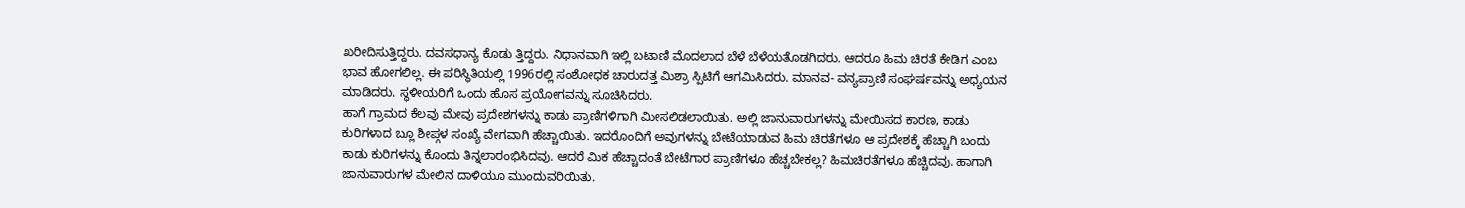ಖರೀದಿಸುತ್ತಿದ್ದರು. ದವಸಧಾನ್ಯ ಕೊಡು ತ್ತಿದ್ದರು. ನಿಧಾನವಾಗಿ ಇಲ್ಲಿ ಬಟಾಣಿ ಮೊದಲಾದ ಬೆಳೆ ಬೆಳೆಯತೊಡಗಿದರು. ಆದರೂ ಹಿಮ ಚಿರತೆ ಕೇಡಿಗ ಎಂಬ ಭಾವ ಹೋಗಲಿಲ್ಲ. ಈ ಪರಿಸ್ಥಿತಿಯಲ್ಲಿ 1996ರಲ್ಲಿ ಸಂಶೋಧಕ ಚಾರುದತ್ತ ಮಿಶ್ರಾ ಸ್ಪಿಟಿಗೆ ಆಗಮಿಸಿದರು. ಮಾನವ- ವನ್ಯಪ್ರಾಣಿ ಸಂಘರ್ಷವನ್ನು ಅಧ್ಯಯನ ಮಾಡಿದರು. ಸ್ಥಳೀಯರಿಗೆ ಒಂದು ಹೊಸ ಪ್ರಯೋಗವನ್ನು ಸೂಚಿಸಿದರು.
ಹಾಗೆ ಗ್ರಾಮದ ಕೆಲವು ಮೇವು ಪ್ರದೇಶಗಳನ್ನು ಕಾಡು ಪ್ರಾಣಿಗಳಿಗಾಗಿ ಮೀಸಲಿಡಲಾಯಿತು. ಅಲ್ಲಿ ಜಾನುವಾರುಗಳನ್ನು ಮೇಯಿಸದ ಕಾರಣ, ಕಾಡು ಕುರಿಗಳಾದ ಬ್ಲೂ ಶೀಪ್ಗಳ ಸಂಖ್ಯೆ ವೇಗವಾಗಿ ಹೆಚ್ಚಾಯಿತು. ಇದರೊಂದಿಗೆ ಅವುಗಳನ್ನು ಬೇಟೆಯಾಡುವ ಹಿಮ ಚಿರತೆಗಳೂ ಆ ಪ್ರದೇಶಕ್ಕೆ ಹೆಚ್ಚಾಗಿ ಬಂದು ಕಾಡು ಕುರಿಗಳನ್ನು ಕೊಂದು ತಿನ್ನಲಾರಂಭಿಸಿದವು. ಆದರೆ ಮಿಕ ಹೆಚ್ಚಾದಂತೆ ಬೇಟೆಗಾರ ಪ್ರಾಣಿಗಳೂ ಹೆಚ್ಚಬೇಕಲ್ಲ? ಹಿಮಚಿರತೆಗಳೂ ಹೆಚ್ಚಿದವು. ಹಾಗಾಗಿ ಜಾನುವಾರುಗಳ ಮೇಲಿನ ದಾಳಿಯೂ ಮುಂದುವರಿಯಿತು.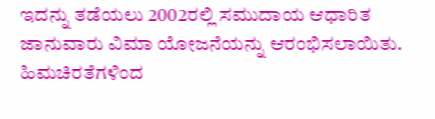ಇದನ್ನು ತಡೆಯಲು 2002ರಲ್ಲಿ ಸಮುದಾಯ ಆಧಾರಿತ ಜಾನುವಾರು ವಿಮಾ ಯೋಜನೆಯನ್ನು ಆರಂಭಿಸಲಾಯಿತು. ಹಿಮಚಿರತೆಗಳಿಂದ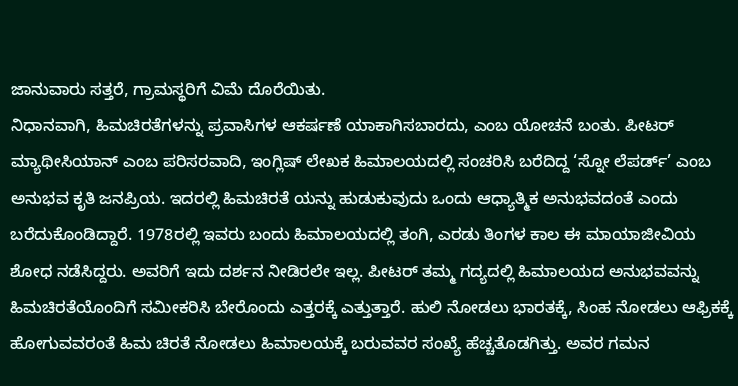ಜಾನುವಾರು ಸತ್ತರೆ, ಗ್ರಾಮಸ್ಥರಿಗೆ ವಿಮೆ ದೊರೆಯಿತು.
ನಿಧಾನವಾಗಿ, ಹಿಮಚಿರತೆಗಳನ್ನು ಪ್ರವಾಸಿಗಳ ಆಕರ್ಷಣೆ ಯಾಕಾಗಿಸಬಾರದು, ಎಂಬ ಯೋಚನೆ ಬಂತು. ಪೀಟರ್ ಮ್ಯಾಥೀಸಿಯಾನ್ ಎಂಬ ಪರಿಸರವಾದಿ, ಇಂಗ್ಲಿಷ್ ಲೇಖಕ ಹಿಮಾಲಯದಲ್ಲಿ ಸಂಚರಿಸಿ ಬರೆದಿದ್ದ ‘ಸ್ನೋ ಲೆಪರ್ಡ್’ ಎಂಬ ಅನುಭವ ಕೃತಿ ಜನಪ್ರಿಯ. ಇದರಲ್ಲಿ ಹಿಮಚಿರತೆ ಯನ್ನು ಹುಡುಕುವುದು ಒಂದು ಆಧ್ಯಾತ್ಮಿಕ ಅನುಭವದಂತೆ ಎಂದು ಬರೆದುಕೊಂಡಿದ್ದಾರೆ. 1978ರಲ್ಲಿ ಇವರು ಬಂದು ಹಿಮಾಲಯದಲ್ಲಿ ತಂಗಿ, ಎರಡು ತಿಂಗಳ ಕಾಲ ಈ ಮಾಯಾಜೀವಿಯ ಶೋಧ ನಡೆಸಿದ್ದರು. ಅವರಿಗೆ ಇದು ದರ್ಶನ ನೀಡಿರಲೇ ಇಲ್ಲ. ಪೀಟರ್ ತಮ್ಮ ಗದ್ಯದಲ್ಲಿ ಹಿಮಾಲಯದ ಅನುಭವವನ್ನು ಹಿಮಚಿರತೆಯೊಂದಿಗೆ ಸಮೀಕರಿಸಿ ಬೇರೊಂದು ಎತ್ತರಕ್ಕೆ ಎತ್ತುತ್ತಾರೆ. ಹುಲಿ ನೋಡಲು ಭಾರತಕ್ಕೆ, ಸಿಂಹ ನೋಡಲು ಆಫ್ರಿಕಕ್ಕೆ ಹೋಗುವವರಂತೆ ಹಿಮ ಚಿರತೆ ನೋಡಲು ಹಿಮಾಲಯಕ್ಕೆ ಬರುವವರ ಸಂಖ್ಯೆ ಹೆಚ್ಚತೊಡಗಿತ್ತು. ಅವರ ಗಮನ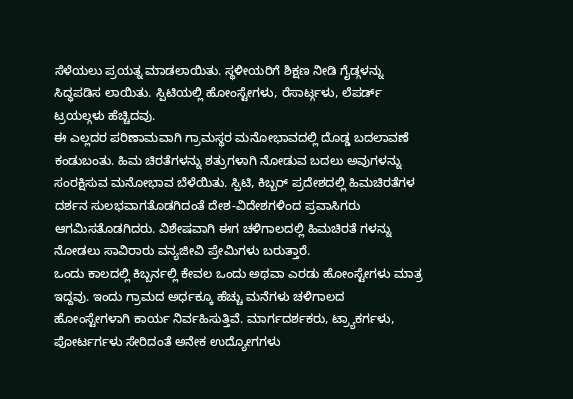ಸೆಳೆಯಲು ಪ್ರಯತ್ನ ಮಾಡಲಾಯಿತು. ಸ್ಥಳೀಯರಿಗೆ ಶಿಕ್ಷಣ ನೀಡಿ ಗೈಡ್ಗಳನ್ನು ಸಿದ್ಧಪಡಿಸ ಲಾಯಿತು. ಸ್ಪಿಟಿಯಲ್ಲಿ ಹೋಂಸ್ಟೇಗಳು, ರೆಸಾರ್ಟ್ಗಳು, ಲೆಪರ್ಡ್ ಟ್ರಯಲ್ಗಳು ಹೆಚ್ಚಿದವು.
ಈ ಎಲ್ಲದರ ಪರಿಣಾಮವಾಗಿ ಗ್ರಾಮಸ್ಥರ ಮನೋಭಾವದಲ್ಲಿ ದೊಡ್ಡ ಬದಲಾವಣೆ ಕಂಡುಬಂತು. ಹಿಮ ಚಿರತೆಗಳನ್ನು ಶತ್ರುಗಳಾಗಿ ನೋಡುವ ಬದಲು ಅವುಗಳನ್ನು ಸಂರಕ್ಷಿಸುವ ಮನೋಭಾವ ಬೆಳೆಯಿತು. ಸ್ಪಿಟಿ, ಕಿಬ್ಬರ್ ಪ್ರದೇಶದಲ್ಲಿ ಹಿಮಚಿರತೆಗಳ ದರ್ಶನ ಸುಲಭವಾಗತೊಡಗಿದಂತೆ ದೇಶ-ವಿದೇಶಗಳಿಂದ ಪ್ರವಾಸಿಗರು ಆಗಮಿಸತೊಡಗಿದರು. ವಿಶೇಷವಾಗಿ ಈಗ ಚಳಿಗಾಲದಲ್ಲಿ ಹಿಮಚಿರತೆ ಗಳನ್ನು ನೋಡಲು ಸಾವಿರಾರು ವನ್ಯಜೀವಿ ಪ್ರೇಮಿಗಳು ಬರುತ್ತಾರೆ.
ಒಂದು ಕಾಲದಲ್ಲಿ ಕಿಬ್ಬರ್ನಲ್ಲಿ ಕೇವಲ ಒಂದು ಅಥವಾ ಎರಡು ಹೋಂಸ್ಟೇಗಳು ಮಾತ್ರ ಇದ್ದವು. ಇಂದು ಗ್ರಾಮದ ಅರ್ಧಕ್ಕೂ ಹೆಚ್ಚು ಮನೆಗಳು ಚಳಿಗಾಲದ ಹೋಂಸ್ಟೇಗಳಾಗಿ ಕಾರ್ಯ ನಿರ್ವಹಿಸುತ್ತಿವೆ. ಮಾರ್ಗದರ್ಶಕರು, ಟ್ರ್ಯಾಕರ್ಗಳು, ಪೋರ್ಟರ್ಗಳು ಸೇರಿದಂತೆ ಅನೇಕ ಉದ್ಯೋಗಗಳು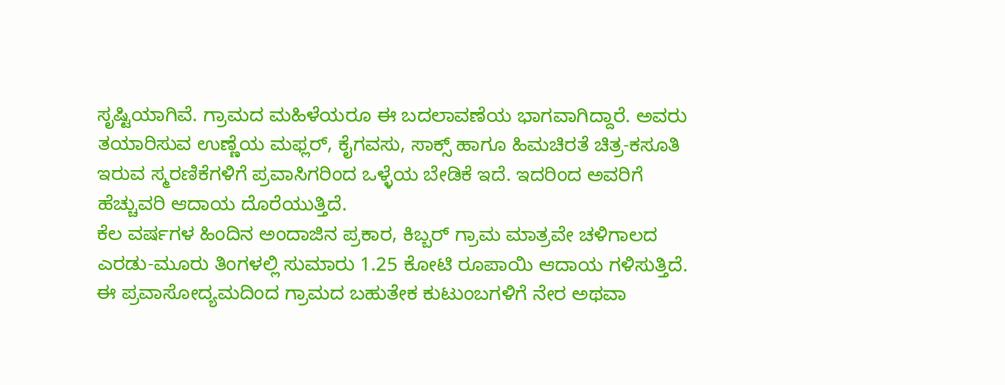ಸೃಷ್ಟಿಯಾಗಿವೆ. ಗ್ರಾಮದ ಮಹಿಳೆಯರೂ ಈ ಬದಲಾವಣೆಯ ಭಾಗವಾಗಿದ್ದಾರೆ. ಅವರು ತಯಾರಿಸುವ ಉಣ್ಣೆಯ ಮಫ್ಲರ್, ಕೈಗವಸು, ಸಾಕ್ಸ್ ಹಾಗೂ ಹಿಮಚಿರತೆ ಚಿತ್ರ-ಕಸೂತಿ ಇರುವ ಸ್ಮರಣಿಕೆಗಳಿಗೆ ಪ್ರವಾಸಿಗರಿಂದ ಒಳ್ಳೆಯ ಬೇಡಿಕೆ ಇದೆ. ಇದರಿಂದ ಅವರಿಗೆ ಹೆಚ್ಚುವರಿ ಆದಾಯ ದೊರೆಯುತ್ತಿದೆ.
ಕೆಲ ವರ್ಷಗಳ ಹಿಂದಿನ ಅಂದಾಜಿನ ಪ್ರಕಾರ, ಕಿಬ್ಬರ್ ಗ್ರಾಮ ಮಾತ್ರವೇ ಚಳಿಗಾಲದ ಎರಡು-ಮೂರು ತಿಂಗಳಲ್ಲಿ ಸುಮಾರು 1.25 ಕೋಟಿ ರೂಪಾಯಿ ಆದಾಯ ಗಳಿಸುತ್ತಿದೆ. ಈ ಪ್ರವಾಸೋದ್ಯಮದಿಂದ ಗ್ರಾಮದ ಬಹುತೇಕ ಕುಟುಂಬಗಳಿಗೆ ನೇರ ಅಥವಾ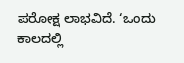ಪರೋಕ್ಷ ಲಾಭವಿದೆ. ‘ಒಂದು ಕಾಲದಲ್ಲಿ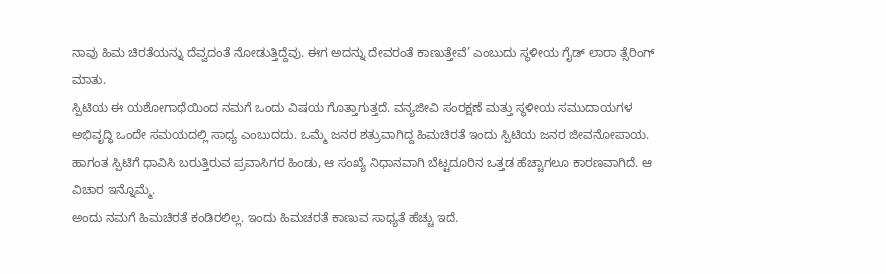ನಾವು ಹಿಮ ಚಿರತೆಯನ್ನು ದೆವ್ವದಂತೆ ನೋಡುತ್ತಿದ್ದೆವು. ಈಗ ಅದನ್ನು ದೇವರಂತೆ ಕಾಣುತ್ತೇವೆ’ ಎಂಬುದು ಸ್ಥಳೀಯ ಗೈಡ್ ಲಾರಾ ತ್ಸೆರಿಂಗ್ ಮಾತು.
ಸ್ಪಿಟಿಯ ಈ ಯಶೋಗಾಥೆಯಿಂದ ನಮಗೆ ಒಂದು ವಿಷಯ ಗೊತ್ತಾಗುತ್ತದೆ. ವನ್ಯಜೀವಿ ಸಂರಕ್ಷಣೆ ಮತ್ತು ಸ್ಥಳೀಯ ಸಮುದಾಯಗಳ ಅಭಿವೃದ್ಧಿ ಒಂದೇ ಸಮಯದಲ್ಲಿ ಸಾಧ್ಯ ಎಂಬುದದು. ಒಮ್ಮೆ ಜನರ ಶತ್ರುವಾಗಿದ್ದ ಹಿಮಚಿರತೆ ಇಂದು ಸ್ಪಿಟಿಯ ಜನರ ಜೀವನೋಪಾಯ. ಹಾಗಂತ ಸ್ಪಿಟಿಗೆ ಧಾವಿಸಿ ಬರುತ್ತಿರುವ ಪ್ರವಾಸಿಗರ ಹಿಂಡು, ಆ ಸಂಖ್ಯೆ ನಿಧಾನವಾಗಿ ಬೆಟ್ಟದೂರಿನ ಒತ್ತಡ ಹೆಚ್ಚಾಗಲೂ ಕಾರಣವಾಗಿದೆ. ಆ ವಿಚಾರ ಇನ್ನೊಮ್ಮೆ.
ಅಂದು ನಮಗೆ ಹಿಮಚಿರತೆ ಕಂಡಿರಲಿಲ್ಲ. ಇಂದು ಹಿಮಚರತೆ ಕಾಣುವ ಸಾಧ್ಯತೆ ಹೆಚ್ಚು ಇದೆ.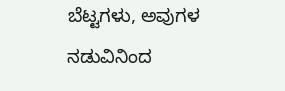ಬೆಟ್ಟಗಳು, ಅವುಗಳ ನಡುವಿನಿಂದ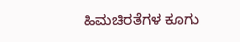ಹಿಮಚಿರತೆಗಳ ಕೂಗು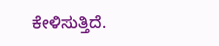ಕೇಳಿಸುತ್ತಿದೆ.